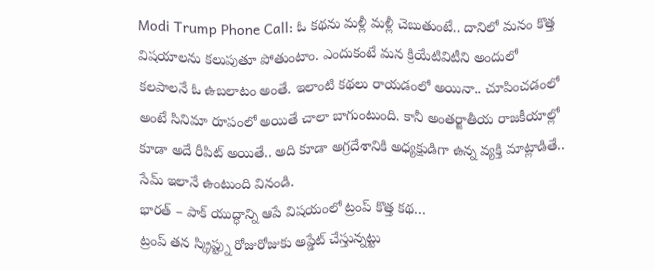Modi Trump Phone Call: ఓ కథను మళ్లీ మళ్లీ చెబుతుంటే.. దానిలో మనం కొత్త విషయాలను కలుపుతూ పోతుంటాం. ఎందుకంటే మన క్రియేటివిటీని అందులో కలపాలనే ఓ ఉబలాటం అంతే. ఇలాంటి కథలు రాయడంలో అయినా.. చూపించడంలో అంటే సినిమా రూపంలో అయితే చాలా బాగుంటుంది. కానీ అంతర్జాతీయ రాజకీయాల్లో కూడా అదే రీపిట్ అయితే.. అది కూడా అగ్రదేశానికి అధ్యక్షుడిగా ఉన్న వ్యక్తి మాట్లాడితే.. సేమ్ ఇలానే ఉంటుంది వినండి.
భారత్ – పాక్ యుద్ధాన్ని ఆపే విషయంలో ట్రంప్ కొత్త కథ…
ట్రంప్ తన స్క్రిప్ట్ను రోజురోజుకు అప్డేట్ చేస్తున్నట్టు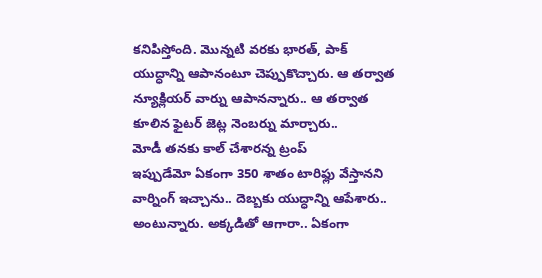కనిపిస్తోంది. మొన్నటి వరకు భారత్, పాక్ యుద్ధాన్ని ఆపానంటూ చెప్పుకొచ్చారు. ఆ తర్వాత న్యూక్లియర్ వార్ను ఆపానన్నారు.. ఆ తర్వాత కూలిన ఫైటర్ జెట్ల నెంబర్ను మార్చారు..
మోడీ తనకు కాల్ చేశారన్న ట్రంప్
ఇప్పుడేమో ఏకంగా 350 శాతం టారిఫ్లు వేస్తానని వార్నింగ్ ఇచ్చాను.. దెబ్బకు యుద్ధాన్ని ఆపేశారు.. అంటున్నారు. అక్కడితో ఆగారా.. ఏకంగా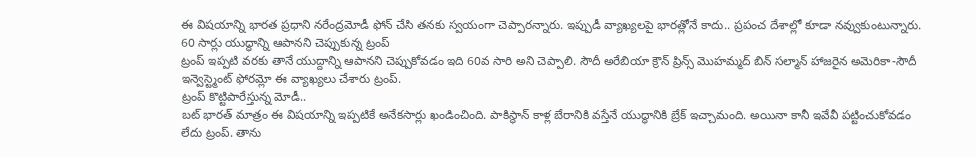ఈ విషయాన్ని భారత ప్రధాని నరేంద్రమోడీ ఫోన్ చేసి తనకు స్వయంగా చెప్పారన్నారు. ఇప్పుడీ వ్యాఖ్యలపై భారత్లోనే కాదు.. ప్రపంచ దేశాల్లో కూడా నవ్వుకుంటున్నారు.
60 సార్లు యుద్ధాన్ని ఆపానని చెప్పుకున్న ట్రంప్
ట్రంప్ ఇప్పటి వరకు తానే యుద్దాన్ని ఆపానని చెప్పుకోవడం ఇది 60వ సారి అని చెప్పాలి. సౌదీ అరేబియా క్రౌన్ ప్రిన్స్ మొహమ్మద్ బిన్ సల్మాన్ హాజరైన అమెరికా-సౌదీ ఇన్వెస్ట్మెంట్ ఫోరమ్లో ఈ వ్యాఖ్యలు చేశారు ట్రంప్.
ట్రంప్ కొట్టిపారేస్తున్న మోడీ..
బట్ భారత్ మాత్రం ఈ విషయాన్ని ఇప్పటికే అనేకసార్లు ఖండించింది. పాకిస్థాన్ కాళ్ల బేరానికి వస్తేనే యుద్ధానికి బ్రేక్ ఇచ్చామంది. అయినా కానీ ఇవేవీ పట్టించుకోవడం లేదు ట్రంప్. తాను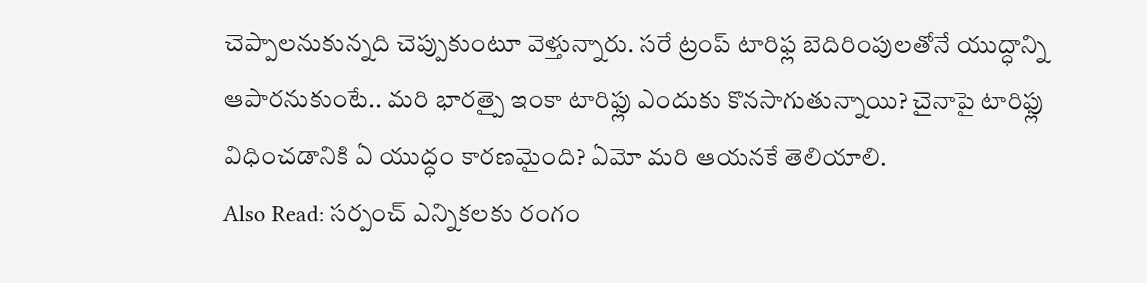చెప్పాలనుకున్నది చెప్పుకుంటూ వెళ్తున్నారు. సరే ట్రంప్ టారిఫ్ల బెదిరింపులతోనే యుద్ధాన్ని ఆపారనుకుంటే.. మరి భారత్పై ఇంకా టారిఫ్లు ఎందుకు కొనసాగుతున్నాయి? చైనాపై టారిఫ్లు విధించడానికి ఏ యుద్ధం కారణమైంది? ఏమో మరి ఆయనకే తెలియాలి.
Also Read: సర్పంచ్ ఎన్నికలకు రంగం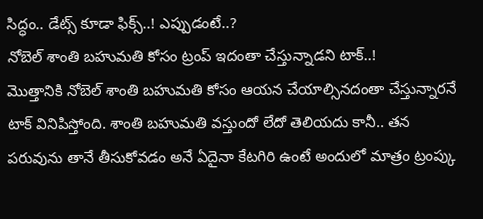సిద్ధం.. డేట్స్ కూడా ఫిక్స్..! ఎప్పుడంటే..?
నోబెల్ శాంతి బహుమతి కోసం ట్రంప్ ఇదంతా చేస్తున్నాడని టాక్..!
మొత్తానికి నోబెల్ శాంతి బహుమతి కోసం ఆయన చేయాల్సినదంతా చేస్తున్నారనే టాక్ వినిపిస్తోంది. శాంతి బహుమతి వస్తుందో లేదో తెలియదు కానీ.. తన పరువును తానే తీసుకోవడం అనే ఏదైనా కేటగిరి ఉంటే అందులో మాత్రం ట్రంప్కు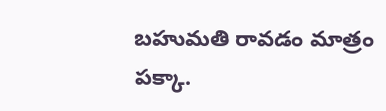బహుమతి రావడం మాత్రం పక్కా.